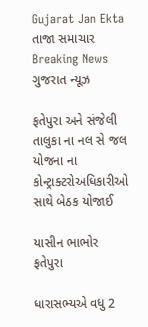Gujarat Jan Ekta
તાજા સમાચાર
Breaking News ગુજરાત ન્યૂઝ

ફતેપુરા અને સંજેલી તાલુકા ના નલ સે જલ યોજના ના કોન્ટ્રાક્ટરોઅધિકારીઓ સાથે બેઠક યોજાઈ

યાસીન ભાભોર ફતેપુરા

ધારાસભ્યએ વધુ 2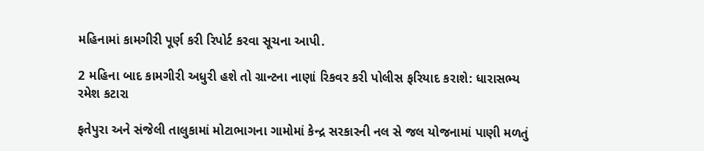મહિનામાં કામગીરી પૂર્ણ કરી રિપોર્ટ કરવા સૂચના આપી.

2 મહિના બાદ કામગીરી અધુરી હશે તો ગ્રાન્ટના નાણાં રિકવર કરી પોલીસ ફરિયાદ કરાશે: ધારાસભ્ય રમેશ કટારા

ફતેપુરા અને સંજેલી તાલુકામાં મોટાભાગના ગામોમાં કેન્દ્ર સરકારની નલ સે જલ યોજનામાં પાણી મળતું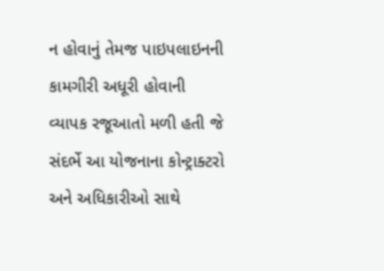ન હોવાનું તેમજ પાઇપલાઇનની કામગીરી અધૂરી હોવાની વ્યાપક રજૂઆતો મળી હતી જે સંદર્ભે આ યોજનાના કોન્ટ્રાક્ટરો અને અધિકારીઓ સાથે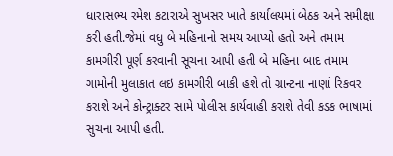ધારાસભ્ય રમેશ કટારાએ સુખસર ખાતે કાર્યાલયમાં બેઠક અને સમીક્ષા કરી હતી.જેમાં વધુ બે મહિનાનો સમય આપ્યો હતો અને તમામ કામગીરી પૂર્ણ કરવાની સૂચના આપી હતી બે મહિના બાદ તમામ ગામોની મુલાકાત લઇ કામગીરી બાકી હશે તો ગ્રાન્ટના નાણાં રિકવર કરાશે અને કોન્ટ્રાક્ટર સામે પોલીસ કાર્યવાહી કરાશે તેવી કડક ભાષામાં સુચના આપી હતી.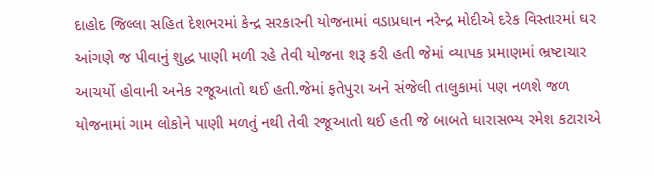દાહોદ જિલ્લા સહિત દેશભરમાં કેન્દ્ર સરકારની યોજનામાં વડાપ્રધાન નરેન્દ્ર મોદીએ દરેક વિસ્તારમાં ઘર આંગણે જ પીવાનું શુદ્ધ પાણી મળી રહે તેવી યોજના શરૂ કરી હતી જેમાં વ્યાપક પ્રમાણમાં ભ્રષ્ટાચાર આચર્યો હોવાની અનેક રજૂઆતો થઈ હતી.જેમાં ફતેપુરા અને સંજેલી તાલુકામાં પણ નળશે જળ યોજનામાં ગામ લોકોને પાણી મળતું નથી તેવી રજૂઆતો થઈ હતી જે બાબતે ધારાસભ્ય રમેશ કટારાએ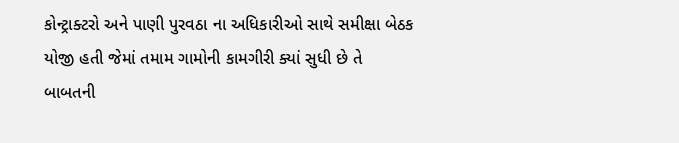કોન્ટ્રાક્ટરો અને પાણી પુરવઠા ના અધિકારીઓ સાથે સમીક્ષા બેઠક યોજી હતી જેમાં તમામ ગામોની કામગીરી ક્યાં સુધી છે તે બાબતની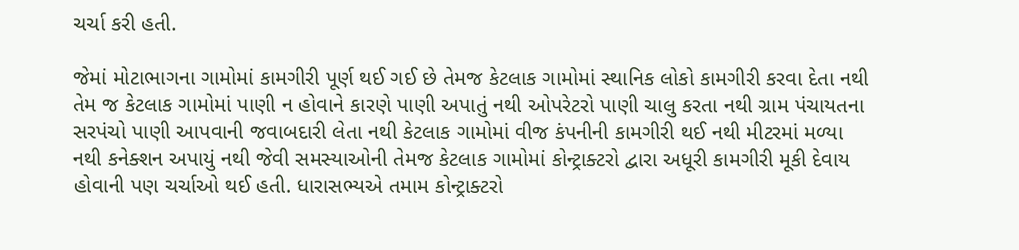ચર્ચા કરી હતી.

જેમાં મોટાભાગના ગામોમાં કામગીરી પૂર્ણ થઈ ગઈ છે તેમજ કેટલાક ગામોમાં સ્થાનિક લોકો કામગીરી કરવા દેતા નથી તેમ જ કેટલાક ગામોમાં પાણી ન હોવાને કારણે પાણી અપાતું નથી ઓપરેટરો પાણી ચાલુ કરતા નથી ગ્રામ પંચાયતના સરપંચો પાણી આપવાની જવાબદારી લેતા નથી કેટલાક ગામોમાં વીજ કંપનીની કામગીરી થઈ નથી મીટરમાં મળ્યા નથી કનેક્શન અપાયું નથી જેવી સમસ્યાઓની તેમજ કેટલાક ગામોમાં કોન્ટ્રાક્ટરો દ્વારા અધૂરી કામગીરી મૂકી દેવાય હોવાની પણ ચર્ચાઓ થઈ હતી. ધારાસભ્યએ તમામ કોન્ટ્રાક્ટરો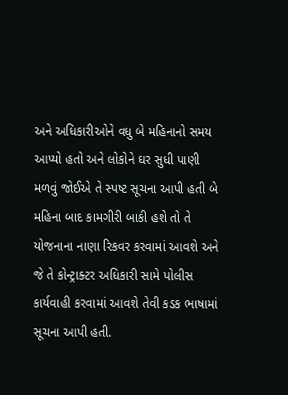અને અધિકારીઓને વધુ બે મહિનાનો સમય આપ્યો હતો અને લોકોને ઘર સુધી પાણી મળવું જોઈએ તે સ્પષ્ટ સૂચના આપી હતી બે મહિના બાદ કામગીરી બાકી હશે તો તે યોજનાના નાણા રિકવર કરવામાં આવશે અને જે તે કોન્ટ્રાક્ટર અધિકારી સામે પોલીસ કાર્યવાહી કરવામાં આવશે તેવી કડક ભાષામાં સૂચના આપી હતી.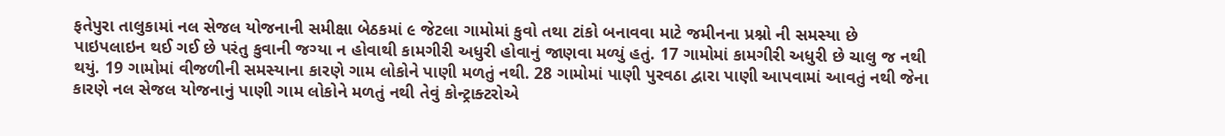ફતેપુરા તાલુકામાં નલ સેજલ યોજનાની સમીક્ષા બેઠકમાં ૯ જેટલા ગામોમાં કુવો તથા ટાંકો બનાવવા માટે જમીનના પ્રશ્નો ની સમસ્યા છે પાઇપલાઇન થઈ ગઈ છે પરંતુ કુવાની જગ્યા ન હોવાથી કામગીરી અધુરી હોવાનું જાણવા મળ્યું હતું. 17 ગામોમાં કામગીરી અધુરી છે ચાલુ જ નથી થયું. 19 ગામોમાં વીજળીની સમસ્યાના કારણે ગામ લોકોને પાણી મળતું નથી. 28 ગામોમાં પાણી પુરવઠા દ્વારા પાણી આપવામાં આવતું નથી જેના કારણે નલ સેજલ યોજનાનું પાણી ગામ લોકોને મળતું નથી તેવું કોન્ટ્રાક્ટરોએ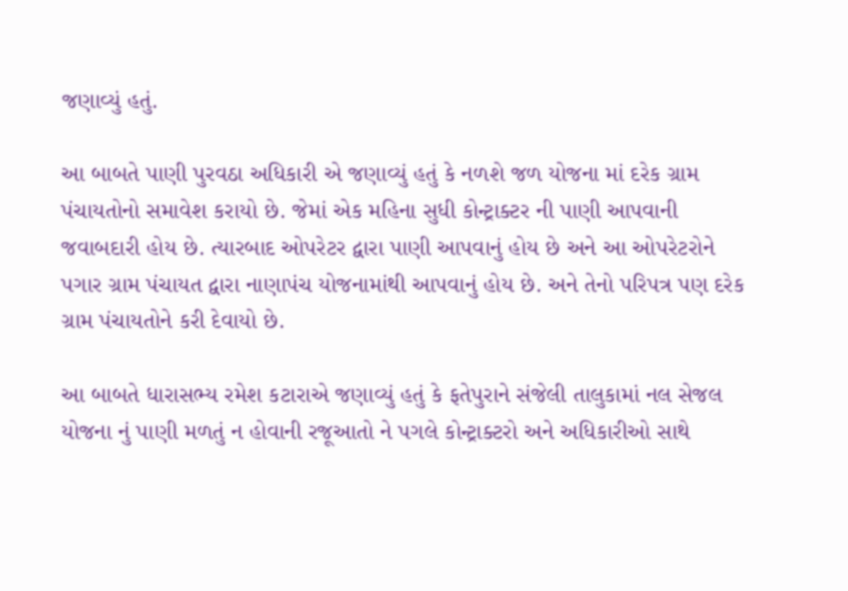જણાવ્યું હતું.

આ બાબતે પાણી પુરવઠા અધિકારી એ જણાવ્યું હતું કે નળશે જળ યોજના માં દરેક ગ્રામ પંચાયતોનો સમાવેશ કરાયો છે. જેમાં એક મહિના સુધી કોન્ટ્રાક્ટર ની પાણી આપવાની જવાબદારી હોય છે. ત્યારબાદ ઓપરેટર દ્વારા પાણી આપવાનું હોય છે અને આ ઓપરેટરોને પગાર ગ્રામ પંચાયત દ્વારા નાણાપંચ યોજનામાંથી આપવાનું હોય છે. અને તેનો પરિપત્ર પણ દરેક ગ્રામ પંચાયતોને કરી દેવાયો છે.

આ બાબતે ધારાસભ્ય રમેશ કટારાએ જણાવ્યું હતું કે ફતેપુરાને સંજેલી તાલુકામાં નલ સેજલ યોજના નું પાણી મળતું ન હોવાની રજૂઆતો ને પગલે કોન્ટ્રાક્ટરો અને અધિકારીઓ સાથે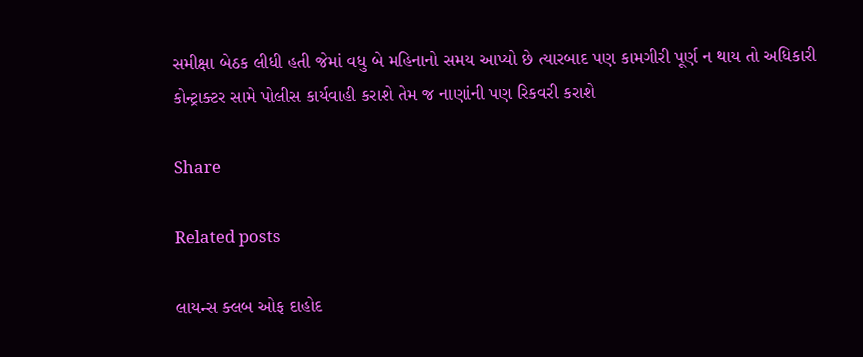સમીક્ષા બેઠક લીધી હતી જેમાં વધુ બે મહિનાનો સમય આપ્યો છે ત્યારબાદ પણ કામગીરી પૂર્ણ ન થાય તો અધિકારી કોન્ટ્રાક્ટર સામે પોલીસ કાર્યવાહી કરાશે તેમ જ નાણાંની પણ રિકવરી કરાશે

Share

Related posts

લાયન્સ ક્લબ ઓફ દાહોદ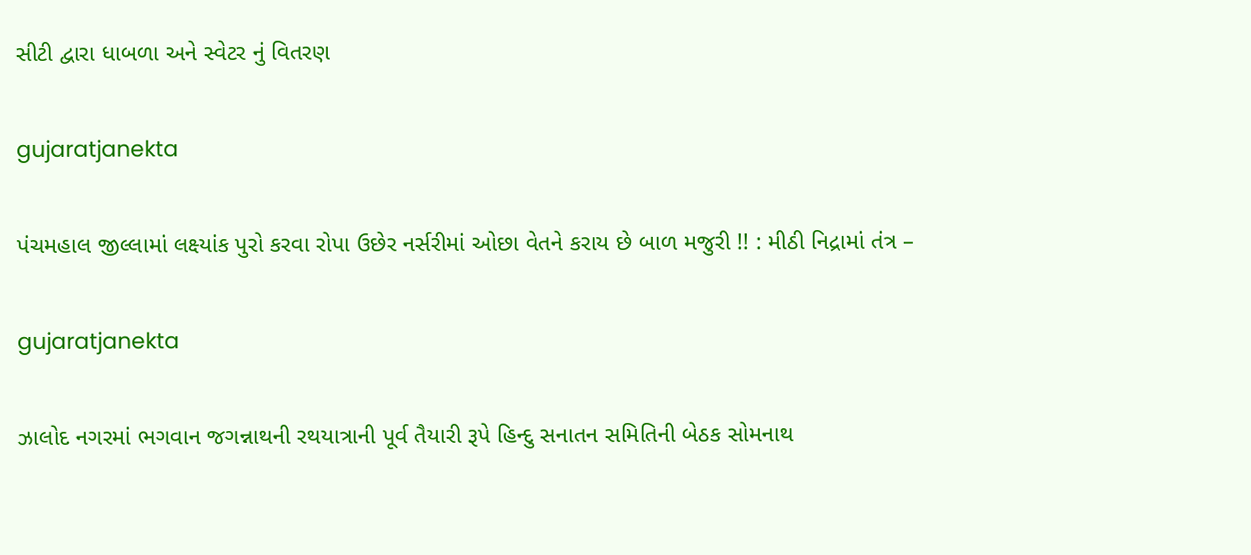સીટી દ્વારા ધાબળા અને સ્વેટર નું વિતરણ

gujaratjanekta

પંચમહાલ જીલ્લામાં લક્ષ્યાંક પુરો કરવા રોપા ઉછેર નર્સરીમાં ઓછા વેતને કરાય છે બાળ મજુરી !! : મીઠી નિદ્રામાં તંત્ર –

gujaratjanekta

ઝાલોદ નગરમાં ભગવાન જગન્નાથની રથયાત્રાની પૂર્વ તૈયારી રૂપે હિન્દુ સનાતન સમિતિની બેઠક સોમનાથ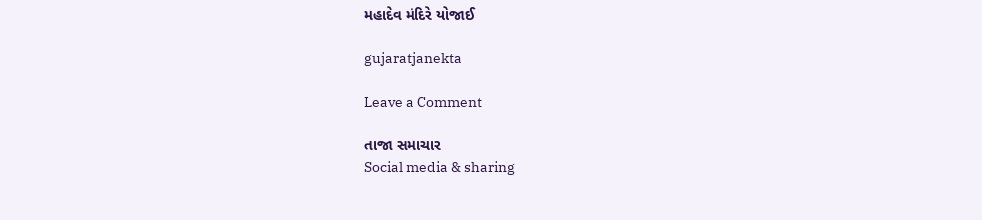મહાદેવ મંદિરે યોજાઈ

gujaratjanekta

Leave a Comment

તાજા સમાચાર
Social media & sharing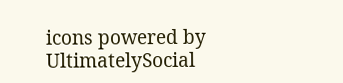icons powered by UltimatelySocial